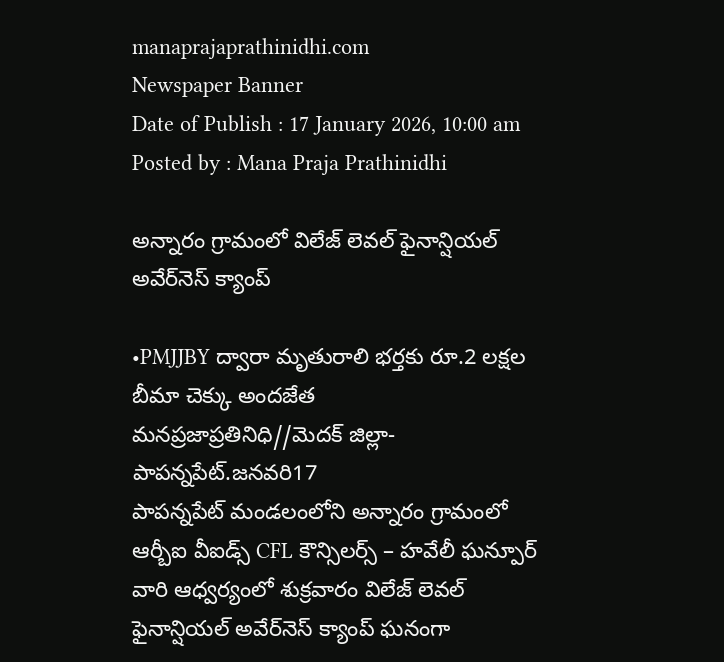manaprajaprathinidhi.com
Newspaper Banner
Date of Publish : 17 January 2026, 10:00 am Posted by : Mana Praja Prathinidhi

అన్నారం గ్రామంలో విలేజ్ లెవల్ ఫైనాన్షియల్ అవేర్‌నెస్ క్యాంప్

•PMJJBY ద్వారా మృతురాలి భర్తకు రూ.2 లక్షల బీమా చెక్కు అందజేత
మనప్రజాప్రతినిధి//మెదక్ జిల్లా-పాపన్నపేట్.జనవరి17
పాపన్నపేట్ మండలంలోని అన్నారం గ్రామంలో ఆర్బీఐ వీఐడ్స్ CFL కౌన్సిలర్స్ – హవేలీ ఘన్పూర్ వారి ఆధ్వర్యంలో శుక్రవారం విలేజ్ లెవల్ ఫైనాన్షియల్ అవేర్‌నెస్ క్యాంప్ ఘనంగా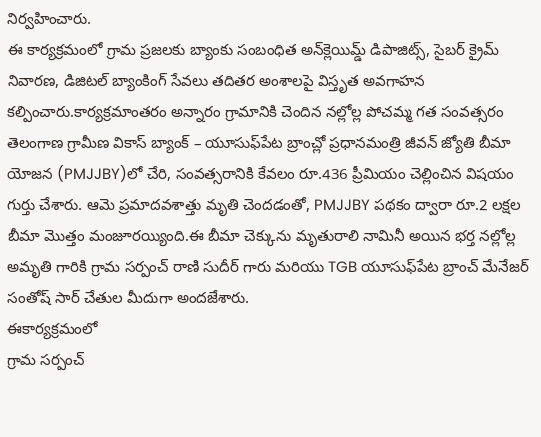నిర్వహించారు.
ఈ కార్యక్రమంలో గ్రామ ప్రజలకు బ్యాంకు సంబంధిత అన్‌క్లెయిమ్డ్ డిపాజిట్స్, సైబర్ క్రైమ్ నివారణ, డిజిటల్ బ్యాంకింగ్ సేవలు తదితర అంశాలపై విస్తృత అవగాహన కల్పించారు.కార్యక్రమాంతరం అన్నారం గ్రామానికి చెందిన నల్లోల్ల పోచమ్మ గత సంవత్సరం తెలంగాణ గ్రామీణ వికాస్ బ్యాంక్ – యూసుఫ్‌పేట బ్రాంచ్లో ప్రధానమంత్రి జీవన్ జ్యోతి బీమా యోజన (PMJJBY)లో చేరి, సంవత్సరానికి కేవలం రూ.436 ప్రీమియం చెల్లించిన విషయం గుర్తు చేశారు. ఆమె ప్రమాదవశాత్తు మృతి చెందడంతో, PMJJBY పథకం ద్వారా రూ.2 లక్షల బీమా మొత్తం మంజూరయ్యింది.ఈ బీమా చెక్కును మృతురాలి నామినీ అయిన భర్త నల్లోల్ల అమృతి గారికి గ్రామ సర్పంచ్ రాణి సుదీర్ గారు మరియు TGB యూసుఫ్‌పేట బ్రాంచ్ మేనేజర్ సంతోష్ సార్ చేతుల మీదుగా అందజేశారు.
ఈకార్యక్రమంలో
గ్రామ సర్పంచ్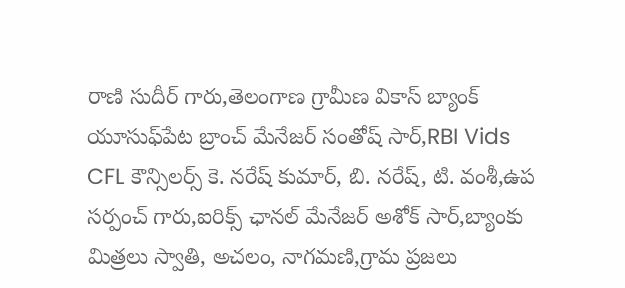రాణి సుదీర్ గారు,తెలంగాణ గ్రామీణ వికాస్ బ్యాంక్ యూసుఫ్‌పేట బ్రాంచ్ మేనేజర్ సంతోష్ సార్,RBI Vids CFL కౌన్సిలర్స్ కె. నరేష్ కుమార్, బి. నరేష్, టి. వంశీ,ఉప సర్పంచ్ గారు,ఐరిక్స్ ఛానల్ మేనేజర్ అశోక్ సార్,బ్యాంకు మిత్రలు స్వాతి, అచలం, నాగమణి,గ్రామ ప్రజలు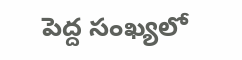పెద్ద సంఖ్యలో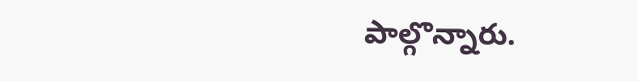పాల్గొన్నారు.